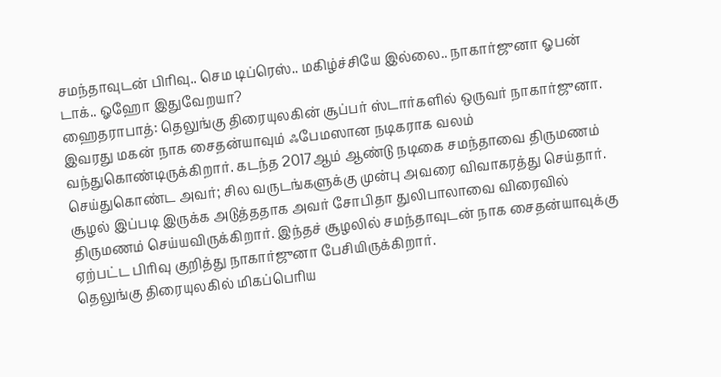சமந்தாவுடன் பிரிவு.. செம டிப்ரெஸ்.. மகிழ்ச்சியே இல்லை.. நாகார்ஜுனா ஓபன் டாக்.. ஓஹோ இதுவேறயா?
ஹைதராபாத்: தெலுங்கு திரையுலகின் சூப்பர் ஸ்டார்களில் ஒருவர் நாகார்ஜுனா. இவரது மகன் நாக சைதன்யாவும் ஃபேமஸான நடிகராக வலம் வந்துகொண்டிருக்கிறார். கடந்த 2017ஆம் ஆண்டு நடிகை சமந்தாவை திருமணம் செய்துகொண்ட அவர்; சில வருடங்களுக்கு முன்பு அவரை விவாகரத்து செய்தார். சூழல் இப்படி இருக்க அடுத்ததாக அவர் சோபிதா துலிபாலாவை விரைவில் திருமணம் செய்யவிருக்கிறார். இந்தச் சூழலில் சமந்தாவுடன் நாக சைதன்யாவுக்கு ஏற்பட்ட பிரிவு குறித்து நாகார்ஜுனா பேசியிருக்கிறார்.
தெலுங்கு திரையுலகில் மிகப்பெரிய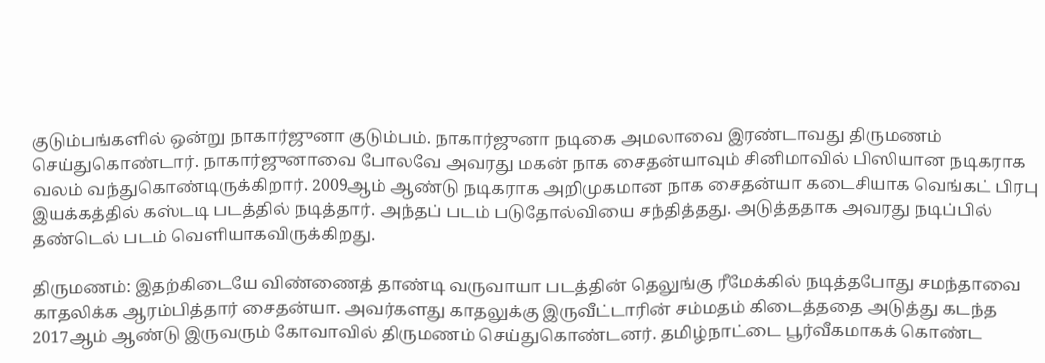குடும்பங்களில் ஒன்று நாகார்ஜுனா குடும்பம். நாகார்ஜுனா நடிகை அமலாவை இரண்டாவது திருமணம் செய்துகொண்டார். நாகார்ஜுனாவை போலவே அவரது மகன் நாக சைதன்யாவும் சினிமாவில் பிஸியான நடிகராக வலம் வந்துகொண்டிருக்கிறார். 2009ஆம் ஆண்டு நடிகராக அறிமுகமான நாக சைதன்யா கடைசியாக வெங்கட் பிரபு இயக்கத்தில் கஸ்டடி படத்தில் நடித்தார். அந்தப் படம் படுதோல்வியை சந்தித்தது. அடுத்ததாக அவரது நடிப்பில் தண்டெல் படம் வெளியாகவிருக்கிறது.

திருமணம்: இதற்கிடையே விண்ணைத் தாண்டி வருவாயா படத்தின் தெலுங்கு ரீமேக்கில் நடித்தபோது சமந்தாவை காதலிக்க ஆரம்பித்தார் சைதன்யா. அவர்களது காதலுக்கு இருவீட்டாரின் சம்மதம் கிடைத்ததை அடுத்து கடந்த 2017ஆம் ஆண்டு இருவரும் கோவாவில் திருமணம் செய்துகொண்டனர். தமிழ்நாட்டை பூர்வீகமாகக் கொண்ட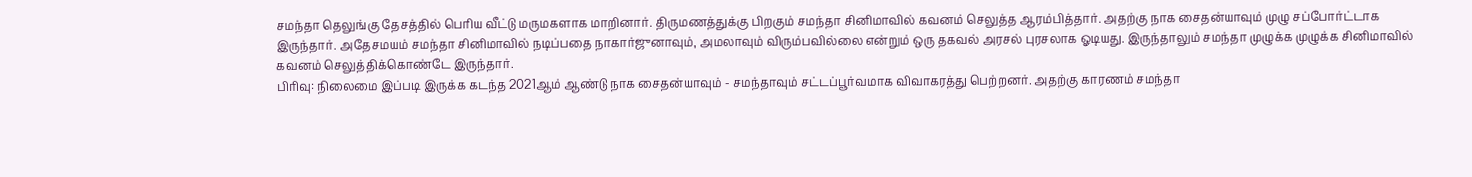சமந்தா தெலுங்கு தேசத்தில் பெரிய வீட்டு மருமகளாக மாறினார். திருமணத்துக்கு பிறகும் சமந்தா சினிமாவில் கவனம் செலுத்த ஆரம்பித்தார். அதற்கு நாக சைதன்யாவும் முழு சப்போர்ட்டாக இருந்தார். அதேசமயம் சமந்தா சினிமாவில் நடிப்பதை நாகார்ஜுனாவும், அமலாவும் விரும்பவில்லை என்றும் ஒரு தகவல் அரசல் புரசலாக ஓடியது. இருந்தாலும் சமந்தா முழுக்க முழுக்க சினிமாவில் கவனம் செலுத்திக்கொண்டே இருந்தார்.
பிரிவு: நிலைமை இப்படி இருக்க கடந்த 2021ஆம் ஆண்டு நாக சைதன்யாவும் - சமந்தாவும் சட்டப்பூர்வமாக விவாகரத்து பெற்றனர். அதற்கு காரணம் சமந்தா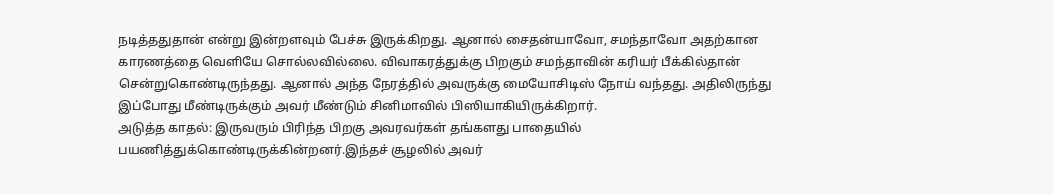நடித்ததுதான் என்று இன்றளவும் பேச்சு இருக்கிறது. ஆனால் சைதன்யாவோ, சமந்தாவோ அதற்கான காரணத்தை வெளியே சொல்லவில்லை. விவாகரத்துக்கு பிறகும் சமந்தாவின் கரியர் பீக்கில்தான் சென்றுகொண்டிருந்தது. ஆனால் அந்த நேரத்தில் அவருக்கு மையோசிடிஸ் நோய் வந்தது. அதிலிருந்து இப்போது மீண்டிருக்கும் அவர் மீண்டும் சினிமாவில் பிஸியாகியிருக்கிறார்.
அடுத்த காதல்: இருவரும் பிரிந்த பிறகு அவரவர்கள் தங்களது பாதையில் பயணித்துக்கொண்டிருக்கின்றனர்.இந்தச் சூழலில் அவர்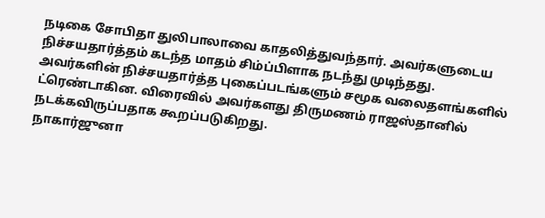நடிகை சோபிதா துலிபாலாவை காதலித்துவந்தார். அவர்களுடைய நிச்சயதார்த்தம் கடந்த மாதம் சிம்ப்பிளாக நடந்து முடிந்தது. அவர்களின் நிச்சயதார்த்த புகைப்படங்களும் சமூக வலைதளங்களில் ட்ரெண்டாகின. விரைவில் அவர்களது திருமணம் ராஜஸ்தானில் நடக்கவிருப்பதாக கூறப்படுகிறது.
நாகார்ஜுனா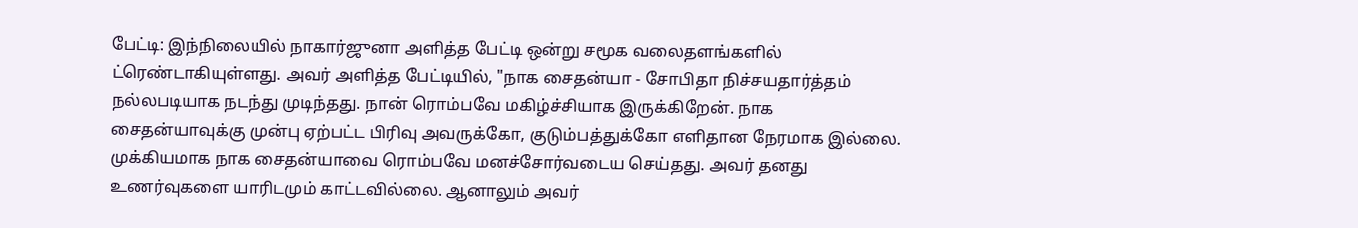பேட்டி: இந்நிலையில் நாகார்ஜுனா அளித்த பேட்டி ஒன்று சமூக வலைதளங்களில் ட்ரெண்டாகியுள்ளது. அவர் அளித்த பேட்டியில், "நாக சைதன்யா - சோபிதா நிச்சயதார்த்தம் நல்லபடியாக நடந்து முடிந்தது. நான் ரொம்பவே மகிழ்ச்சியாக இருக்கிறேன். நாக சைதன்யாவுக்கு முன்பு ஏற்பட்ட பிரிவு அவருக்கோ, குடும்பத்துக்கோ எளிதான நேரமாக இல்லை. முக்கியமாக நாக சைதன்யாவை ரொம்பவே மனச்சோர்வடைய செய்தது. அவர் தனது உணர்வுகளை யாரிடமும் காட்டவில்லை. ஆனாலும் அவர்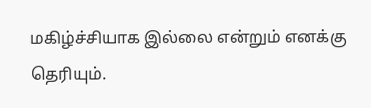மகிழ்ச்சியாக இல்லை என்றும் எனக்கு தெரியும்.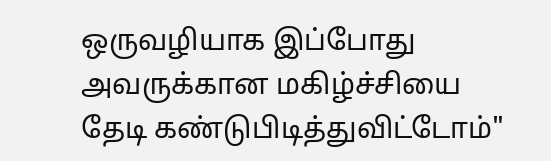ஒருவழியாக இப்போது அவருக்கான மகிழ்ச்சியை தேடி கண்டுபிடித்துவிட்டோம்"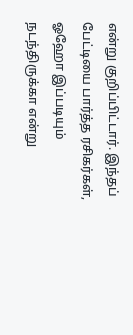என்று குறிப்பிட்டார். இந்தப் பேட்டியை பார்த்த ரசிகர்கள், ஓஹோ இப்படியும் நடந்திருக்கா என்று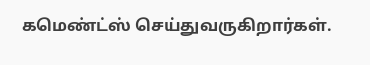கமெண்ட்ஸ் செய்துவருகிறார்கள்.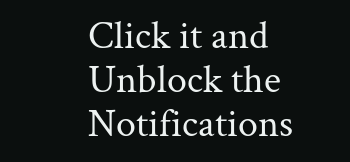Click it and Unblock the Notifications